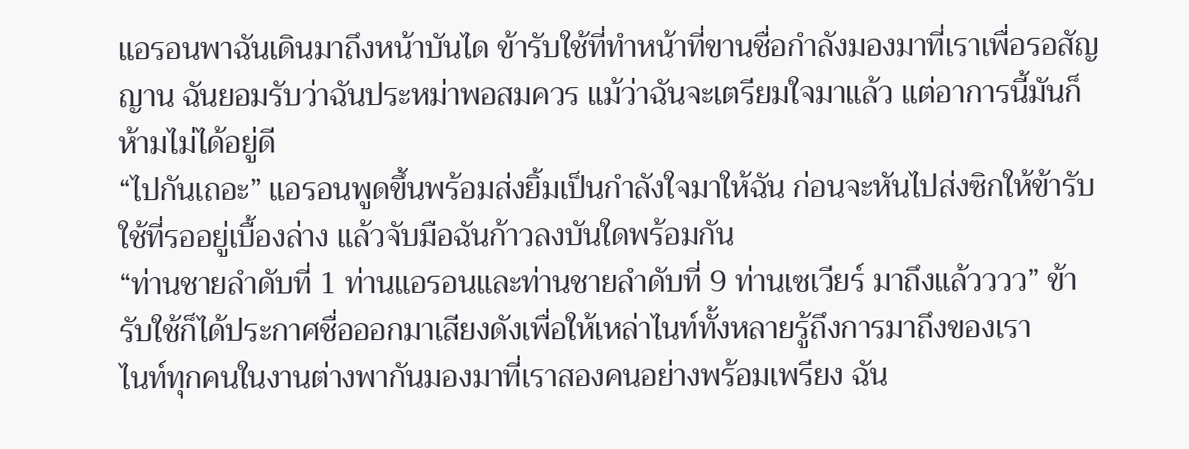แอรอนพาฉันเดินมาถึงหน้าบันได ข้ารับใช้ที่ทำหน้าที่ขานชื่อกำลังมองมาที่เราเพื่อรอสัญญาน ฉันยอมรับว่าฉันประหม่าพอสมควร แม้ว่าฉันจะเตรียมใจมาแล้ว แต่อาการนี้มันก็ห้ามไม่ได้อยู่ดี
“ไปกันเถอะ” แอรอนพูดขึ้นพร้อมส่งยิ้มเป็นกำลังใจมาให้ฉัน ก่อนจะหันไปส่งซิกให้ข้ารับใช้ที่รออยู่เบื้องล่าง แล้วจับมือฉันก้าวลงบันใดพร้อมกัน
“ท่านชายลำดับที่ 1 ท่านแอรอนและท่านชายลำดับที่ 9 ท่านเซเวียร์ มาถึงแล้วววว” ข้ารับใช้ก็ได้ประกาศชื่อออกมาเสียงดังเพื่อให้เหล่าไนท์ทั้งหลายรู้ถึงการมาถึงของเรา
ไนท์ทุกคนในงานต่างพากันมองมาที่เราสองคนอย่างพร้อมเพรียง ฉัน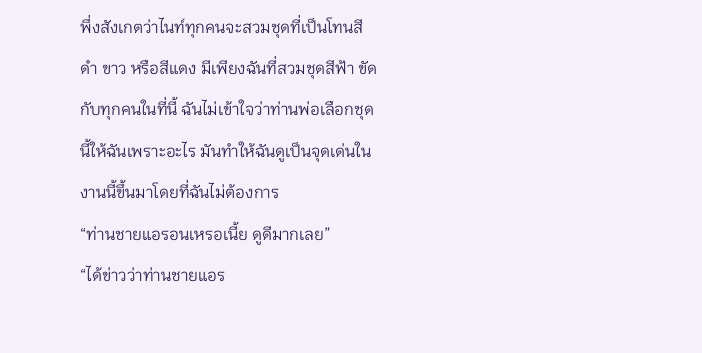พึ่งสังเกตว่าไนท์ทุกคนจะสวมชุดที่เป็นโทนสี ดำ ขาว หรือสีแดง มีเพียงฉันที่สวมชุดสีฟ้า ขัดกับทุกคนในที่นี้ ฉันไม่เข้าใจว่าท่านพ่อเลือกชุดนี้ให้ฉันเพราะอะไร มันทำให้ฉันดูเป็นจุดเด่นในงานนี้ขึ้นมาโดยที่ฉันไม่ต้องการ
“ท่านชายแอรอนเหรอเนี้ย ดูดีมากเลย”
“ได้ข่าวว่าท่านชายแอร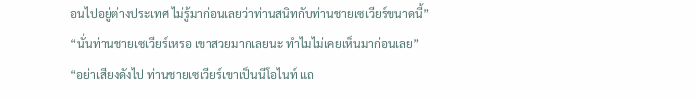อนไปอยู่ต่างประเทศ ไม่รู้มาก่อนเลยว่าท่านสนิทกับท่านชายเซเวียร์ขนาดนี้”
“นั่นท่านชายเซเวียร์เหรอ เขาสวยมากเลยนะ ทำไมไม่เคยเห็นมาก่อนเลย”
“อย่าเสียงดังไป ท่านชายเซเวียร์เขาเป็นนีโอไนท์ แถ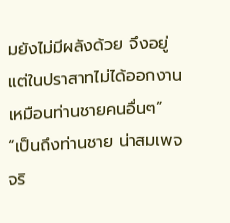มยังไม่มีผลังด้วย จึงอยู่แต่ในปราสาทไม่ได้ออกงานเหมือนท่านชายคนอื่นๆ”
“เป็นถึงท่านชาย น่าสมเพจจริ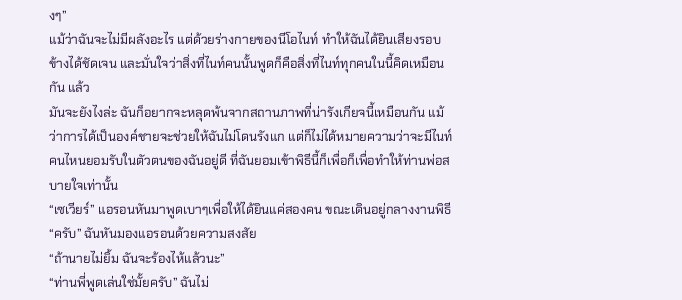งๆ”
แม้ว่าฉันจะไม่มีผลังอะไร แต่ด้วยร่างกายของนีโอไนท์ ทำให้ฉันได้ยินเสียงรอบข้างได้ชัดเจน และมั่นใจว่าสิ่งที่ไนท์คนนั้นพูดก็คือสิ่งที่ไนท์ทุกคนในนี้คิดเหมือนกัน แล้ว
มันจะยังไงล่ะ ฉันก็อยากจะหลุดพ้นจากสถานภาพที่น่ารังเกียจนี้เหมือนกัน แม้ว่าการได้เป็นองค์ชายจะช่วยให้ฉันไม่โดนรังแก แต่ก็ไม่ได้หมายความว่าจะมีไนท์คนไหนยอมรับในตัวตนของฉันอยู่ดี ที่ฉันยอมเข้าพิธีนี้ก็เพื่อก็เพื่อทำให้ท่านพ่อสบายใจเท่านั้น
“เซเวียร์” แอรอนหันมาพูดเบาๆเพื่อให้ได้ยินแค่สองคน ขณะเดินอยู่กลางงานพิธี
“ครับ” ฉันหันมองแอรอนด้วยความสงสัย
“ถ้านายไม่ยิ้ม ฉันจะร้องไห้แล้วนะ”
“ท่านพี่พูดเล่นใช่มั้ยครับ” ฉันไม่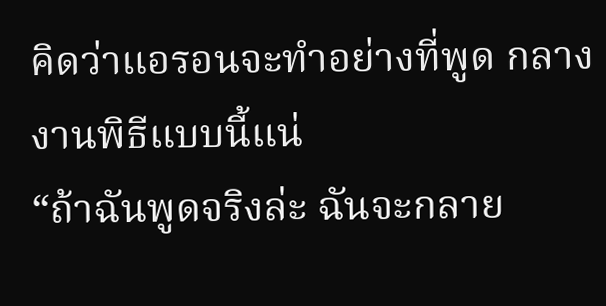คิดว่าแอรอนจะทำอย่างที่พูด กลางงานพิธีแบบนี้แน่
“ถ้าฉันพูดจริงล่ะ ฉันจะกลาย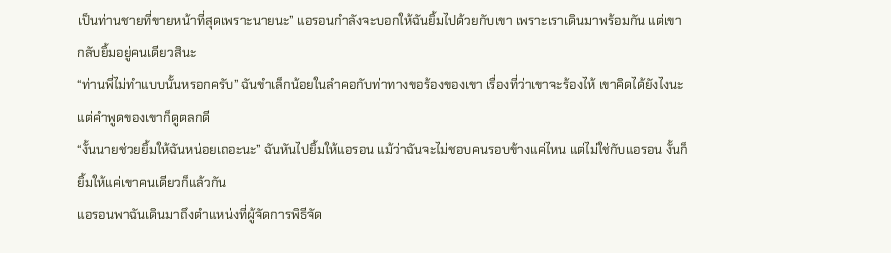เป็นท่านชายที่ขายหน้าที่สุดเพราะนายนะ” แอรอนกำลังจะบอกให้ฉันยิ้มไปด้วยกับเขา เพราะเราเดินมาพร้อมกัน แต่เขากลับยิ้มอยู่คนเดียวสินะ
“ท่านพี่ไม่ทำแบบนั้นหรอกครับ” ฉันขำเล็กน้อยในลำคอกับท่าทางขอร้องของเขา เรื่องที่ว่าเขาจะร้องไห้ เขาคิดได้ยังไงนะ แต่คำพูดของเขาก็ดูตลกดี
“งั้นนายช่วยยิ้มให้ฉันหน่อยเถอะนะ” ฉันหันไปยิ้มให้แอรอน แม้ว่าฉันจะไม่ชอบคนรอบข้างแค่ไหน แต่ไม่ใช่กับแอรอน งั้นก็ยิ้มให้แค่เขาคนเดียวก็แล้วกัน
แอรอนพาฉันเดินมาถึงตำแหน่งที่ผู้จัดการพิธีจัด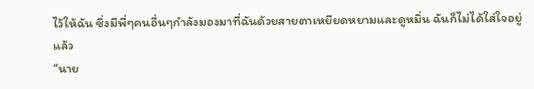ไว้ให้ฉัน ซึ่งมีพี่ๆคนอื่นๆกำลังมองมาที่ฉันด้วยสายตาเหยียดหยามและดูหมิ่น ฉันก็ไม่ได้ใส่ใจอยู่แล้ว
“นาย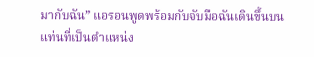มากับฉัน” แอรอนพูดพร้อมกับจับมือฉันเดินขึ้นบนแท่นที่เป็นตำแหน่ง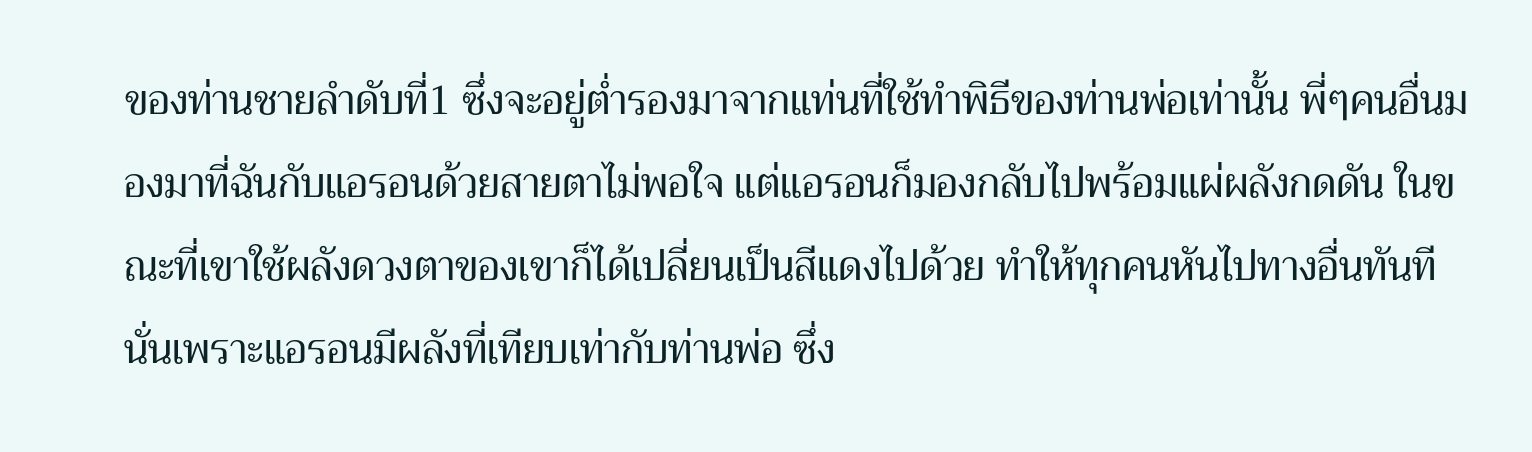ของท่านชายลำดับที่1 ซึ่งจะอยู่ต่ำรองมาจากแท่นที่ใช้ทำพิธีของท่านพ่อเท่านั้น พี่ๆคนอื่นมองมาที่ฉันกับแอรอนด้วยสายตาไม่พอใจ แต่แอรอนก็มองกลับไปพร้อมแผ่ผลังกดดัน ในขณะที่เขาใช้ผลังดวงตาของเขาก็ได้เปลี่ยนเป็นสีแดงไปด้วย ทำให้ทุกคนหันไปทางอื่นทันที นั่นเพราะแอรอนมีผลังที่เทียบเท่ากับท่านพ่อ ซึ่ง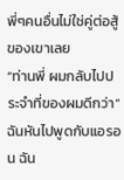พี่ๆคนอื่นไม่ใช่คู่ต่อสู้ของเขาเลย
“ท่านพี่ ผมกลับไปประจำที่ของผมดีกว่า” ฉันหันไปพูดกับแอรอน ฉัน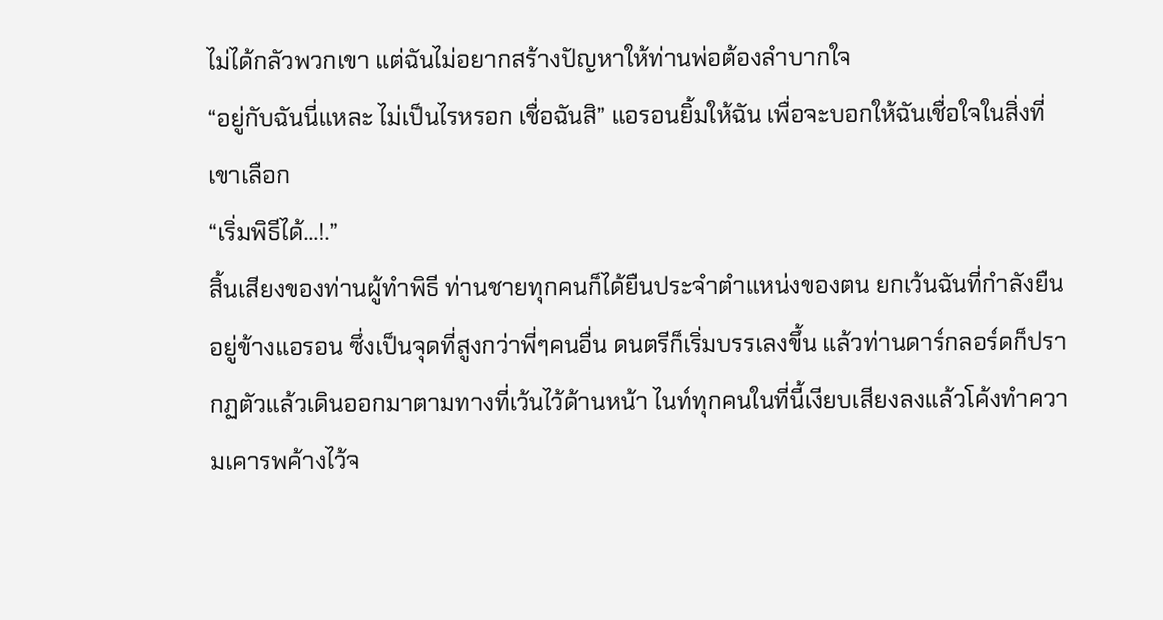ไม่ได้กลัวพวกเขา แต่ฉันไม่อยากสร้างปัญหาให้ท่านพ่อต้องลำบากใจ
“อยู่กับฉันนี่แหละ ไม่เป็นไรหรอก เชื่อฉันสิ” แอรอนยิ้มให้ฉัน เพื่อจะบอกให้ฉันเชื่อใจในสิ่งที่เขาเลือก
“เริ่มพิธีได้…!.”
สิ้นเสียงของท่านผู้ทำพิธี ท่านชายทุกคนก็ได้ยืนประจำตำแหน่งของตน ยกเว้นฉันที่กำลังยืนอยู่ข้างแอรอน ซึ่งเป็นจุดที่สูงกว่าพี่ๆคนอื่น ดนตรีก็เริ่มบรรเลงขึ้น แล้วท่านดาร์กลอร์ดก็ปรากฏตัวแล้วเดินออกมาตามทางที่เว้นไว้ด้านหน้า ไนท์ทุกคนในที่นี้เงียบเสียงลงแล้วโค้งทำความเคารพค้างไว้จ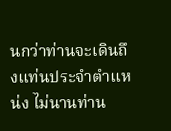นกว่าท่านจะเดินถึงแท่นประจำตำแหน่ง ไม่นานท่าน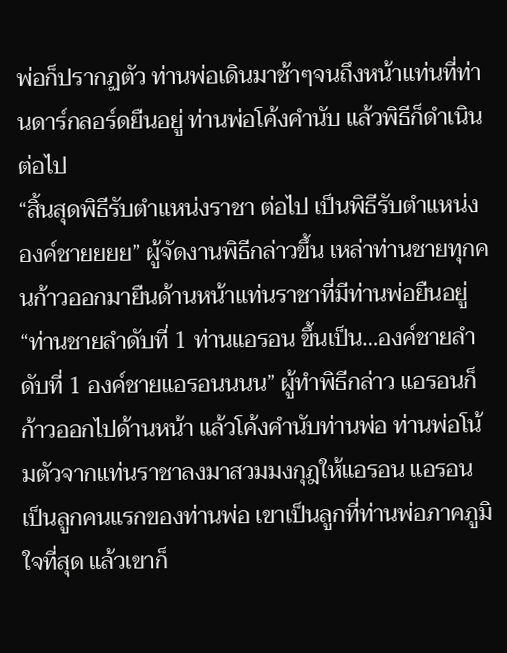พ่อก็ปรากฏตัว ท่านพ่อเดินมาช้าๆจนถึงหน้าแท่นที่ท่านดาร์กลอร์ดยืนอยู่ ท่านพ่อโค้งคำนับ แล้วพิธีก็ดำเนินต่อไป
“สิ้นสุดพิธีรับตำแหน่งราชา ต่อไป เป็นพิธีรับตำแหน่งองค์ชายยยย” ผู้จัดงานพิธีกล่าวขึ้น เหล่าท่านชายทุกคนก้าวออกมายืนด้านหน้าแท่นราชาที่มีท่านพ่อยืนอยู่
“ท่านชายลำดับที่ 1 ท่านแอรอน ขึ้นเป็น…องค์ชายลำดับที่ 1 องค์ชายแอรอนนนน” ผู้ทำพิธีกล่าว แอรอนก็ก้าวออกไปด้านหน้า แล้วโค้งคำนับท่านพ่อ ท่านพ่อโน้มตัวจากแท่นราชาลงมาสวมมงกุฎให้แอรอน แอรอนเป็นลูกคนแรกของท่านพ่อ เขาเป็นลูกที่ท่านพ่อภาคภูมิใจที่สุด แล้วเขาก็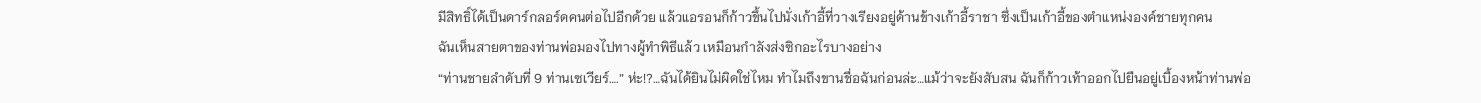มีสิทธิ์ได้เป็นดาร์กลอร์ดคนต่อไปอีกด้วย แล้วแอรอนก็ก้าวขึ้นไปนั่งเก้าอี้ที่วางเรียงอยู่ด้านข้างเก้าอี้ราชา ซึ่งเป็นเก้าอี้ของตำแหน่งองค์ชายทุกคน
ฉันเห็นสายตาของท่านพ่อมองไปทางผู้ทำพิธีแล้ว เหมือนกำลังส่งซิกอะไรบางอย่าง
“ท่านชายลำดับที่ 9 ท่านเซเวียร์….” ห่ะ!?…ฉันได้ยินไม่ผิดใช่ไหม ทำไมถึงขานชื่อฉันก่อนล่ะ…แม้ว่าจะยังสับสน ฉันก็ก้าวเท้าออกไปยืนอยู่เบื้องหน้าท่านพ่อ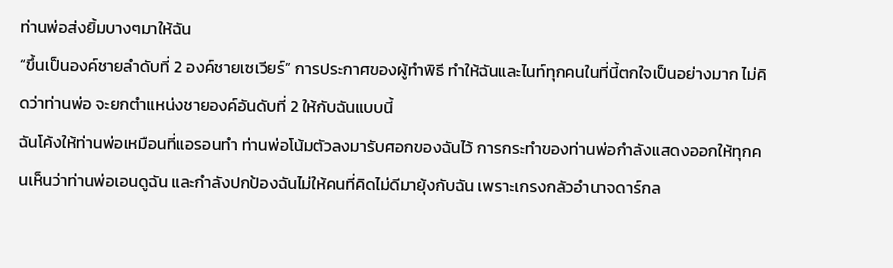ท่านพ่อส่งยิ้มบางๆมาให้ฉัน
“ขึ้นเป็นองค์ชายลำดับที่ 2 องค์ชายเซเวียร์” การประกาศของผู้ทำพิธี ทำให้ฉันและไนท์ทุกคนในที่นี้ตกใจเป็นอย่างมาก ไม่คิดว่าท่านพ่อ จะยกตำแหน่งชายองค์อันดับที่ 2 ให้กับฉันแบบนี้
ฉันโค้งให้ท่านพ่อเหมือนที่แอรอนทำ ท่านพ่อโน้มตัวลงมารับศอกของฉันไว้ การกระทำของท่านพ่อกำลังแสดงออกให้ทุกคนเห็นว่าท่านพ่อเอนดูฉัน และกำลังปกป้องฉันไม่ให้คนที่คิดไม่ดีมายุ้งกับฉัน เพราะเกรงกลัวอำนาจดาร์กล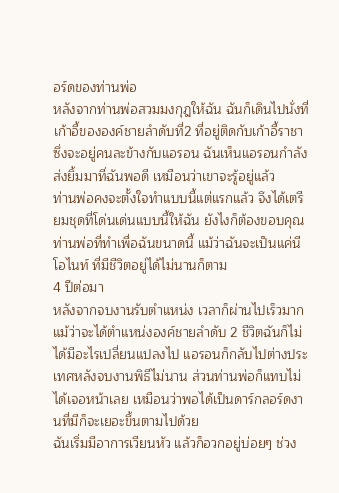อร์ดของท่านพ่อ
หลังจากท่านพ่อสวมมงกุฎให้ฉัน ฉันก็เดินไปนั่งที่เก้าอี้ขององค์ชายลำดับที่2 ที่อยู่ติดกับเก้าอี้ราชา ซึ่งจะอยู่คนละข้างกับแอรอน ฉันเห็นแอรอนกำลังส่งยิ้มมาที่ฉันพอดี เหมือนว่าเขาจะรู้อยู่แล้ว
ท่านพ่อคงจะตั้งใจทำแบบนี้แต่แรกแล้ว จึงได้เตรียมชุดที่โด่นเด่นแบบนี้ให้ฉัน ยังไงก็ต้องขอบคุณท่านพ่อที่ทำเพื่อฉันขนาดนี้ แม้ว่าฉันจะเป็นแค่นีโอไนท์ ที่มีชีวิตอยู่ได้ไม่นานก็ตาม
4 ปีต่อมา
หลังจากจบงานรับตำแหน่ง เวลาก็ผ่านไปเร็วมาก แม้ว่าจะได้ตำแหน่งองค์ชายลำดับ 2 ชีวิตฉันก็ไม่ได้มีอะไรเปลี่ยนแปลงไป แอรอนก็กลับไปต่างประเทศหลังจบงานพิธีไม่นาน ส่วนท่านพ่อก็แทบไม่ได้เจอหน้าเลย เหมือนว่าพอได้เป็นดาร์กลอร์ดงานที่มีก็จะเยอะขึ้นตามไปด้วย
ฉันเริ่มมีอาการเวียนหัว แล้วก็อวกอยู่บ่อยๆ ช่วง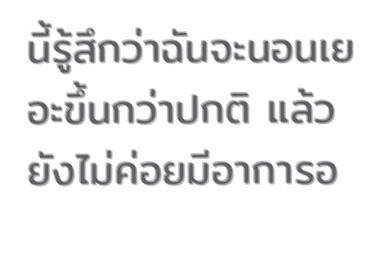นี้รู้สึกว่าฉันจะนอนเยอะขึ้นกว่าปกติ แล้วยังไม่ค่อยมีอาการอ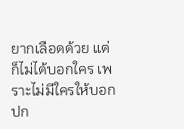ยากเลือดด้วย แต่ก็ไม่ได้บอกใคร เพราะไม่มีใครให้บอก ปก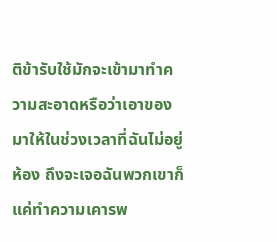ติข้ารับใช้มักจะเข้ามาทำความสะอาดหรือว่าเอาของมาให้ในช่วงเวลาที่ฉันไม่อยู่ห้อง ถึงจะเจอฉันพวกเขาก็แค่ทำความเคารพ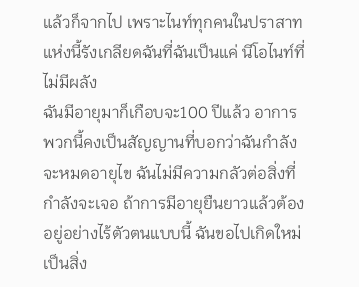แล้วก็จากไป เพราะไนท์ทุกคนในปราสาทแห่งนี้รังเกลียดฉันที่ฉันเป็นแค่ นีโอไนท์ที่ไม่มีผลัง
ฉันมีอายุมาก็เกือบจะ100 ปีแล้ว อาการพวกนี้คงเป็นสัญญานที่บอกว่าฉันกำลังจะหมดอายุไข ฉันไม่มีความกลัวต่อสิ่งที่กำลังจะเจอ ถ้าการมีอายุยืนยาวแล้วต้องอยู่อย่างไร้ตัวตนแบบนี้ ฉันขอไปเกิดใหม่เป็นสิ่ง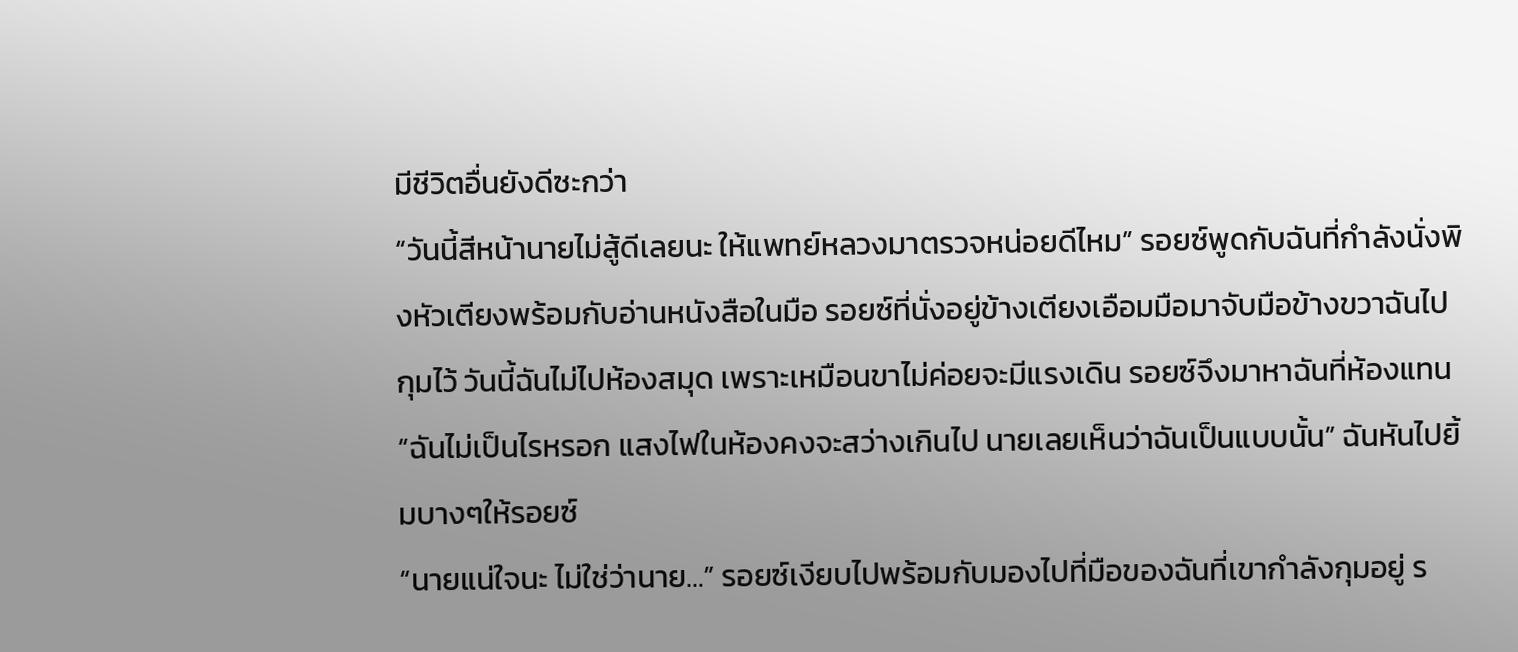มีชีวิตอื่นยังดีซะกว่า
“วันนี้สีหน้านายไม่สู้ดีเลยนะ ให้แพทย์หลวงมาตรวจหน่อยดีไหม” รอยซ์พูดกับฉันที่กำลังนั่งพิงหัวเตียงพร้อมกับอ่านหนังสือในมือ รอยซ์ที่นั่งอยู่ข้างเตียงเอือมมือมาจับมือข้างขวาฉันไปกุมไว้ วันนี้ฉันไม่ไปห้องสมุด เพราะเหมือนขาไม่ค่อยจะมีแรงเดิน รอยซ์จึงมาหาฉันที่ห้องแทน
“ฉันไม่เป็นไรหรอก แสงไฟในห้องคงจะสว่างเกินไป นายเลยเห็นว่าฉันเป็นแบบนั้น” ฉันหันไปยิ้มบางๆให้รอยซ์
“นายแน่ใจนะ ไม่ใช่ว่านาย…” รอยซ์เงียบไปพร้อมกับมองไปที่มือของฉันที่เขากำลังกุมอยู่ ร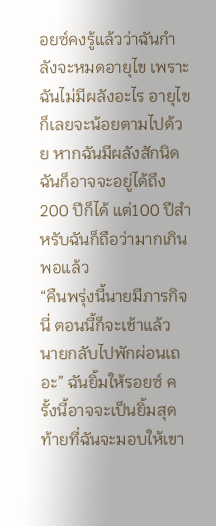อยซ์คงรู้แล้วว่าฉันกำลังจะหมดอายุไข เพราะฉันไม่มีผลังอะไร อายุไขก็เลยจะน้อยตามไปด้วย หากฉันมีผลังสักนิด ฉันก็อาจจะอยู่ได้ถึง200 ปีก็ได้ แต่100 ปีสำหรับฉันก็ถือว่ามากเกินพอแล้ว
“คืนพรุ่งนี้นายมีภารกิจนี่ ตอนนี้ก็จะเช้าแล้ว นายกลับไปพักผ่อนเถอะ” ฉันยิ้มให้รอยซ์ ครั้งนี้อาจจะเป็นยิ้มสุดท้ายที่ฉันจะมอบให้เขา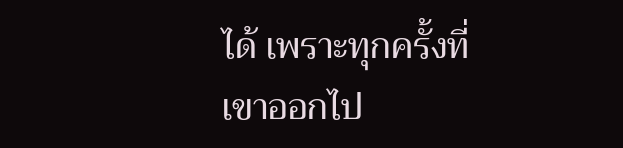ได้ เพราะทุกครั้งที่เขาออกไป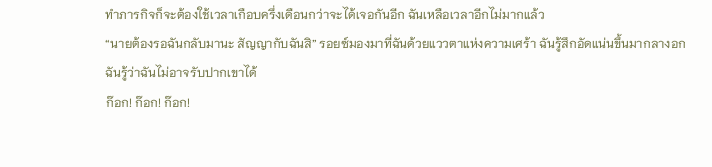ทำภารกิจก็จะต้องใช้เวลาเกือบครึ่งเดือนกว่าจะได้เจอกันอีก ฉันเหลือเวลาอีกไม่มากแล้ว
“นายต้องรอฉันกลับมานะ สัญญากับฉันสิ” รอยซ์มองมาที่ฉันด้วยแววตาแห่งความเศร้า ฉันรู้สึกอัดแน่นขึ้นมากลางอก ฉันรู้ว่าฉันไม่อาจรับปากเขาได้
ก๊อก! ก๊อก! ก๊อก!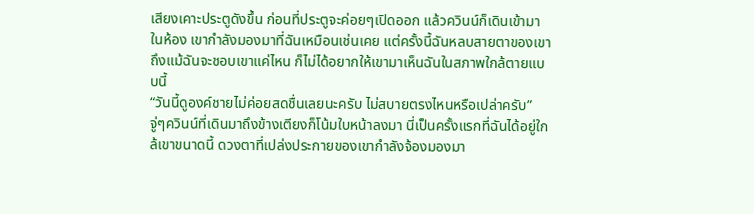เสียงเคาะประตูดังขึ้น ก่อนที่ประตูจะค่อยๆเปิดออก แล้วควินน์ก็เดินเข้ามาในห้อง เขากำลังมองมาที่ฉันเหมือนเช่นเคย แต่ครั้งนี้ฉันหลบสายตาของเขา ถึงแม้ฉันจะชอบเขาแค่ไหน ก็ไม่ได้อยากให้เขามาเห็นฉันในสภาพใกล้ตายแบบนี้
“วันนี้ดูองค์ชายไม่ค่อยสดชื่นเลยนะครับ ไม่สบายตรงไหนหรือเปล่าครับ” จู่ๆควินน์ที่เดินมาถึงข้างเตียงก็โน้มใบหน้าลงมา นี่เป็นครั้งแรกที่ฉันได้อยู่ใกล้เขาขนาดนี้ ดวงตาที่เปล่งประกายของเขากำลังจ้องมองมา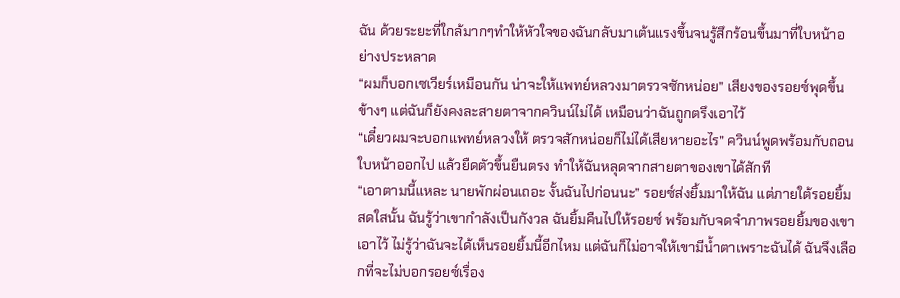ฉัน ด้วยระยะที่ใกล้มากๆทำให้หัวใจของฉันกลับมาเต้นแรงขึ้นจนรู้สึกร้อนขึ้นมาที่ใบหน้าอย่างประหลาด
“ผมก็บอกเซเวียร์เหมือนกัน น่าจะให้แพทย์หลวงมาตรวจซักหน่อย” เสียงของรอยซ์พุดขึ้นข้างๆ แต่ฉันก็ยังคงละสายตาจากควินน์ไม่ได้ เหมือนว่าฉันถูกตรึงเอาไว้
“เดี๋ยวผมจะบอกแพทย์หลวงให้ ตรวจสักหน่อยก็ไม่ได้เสียหายอะไร” ควินน์พูดพร้อมกับถอนใบหน้าออกไป แล้วยืดตัวขึ้นยืนตรง ทำให้ฉันหลุดจากสายตาของเขาได้สักที
“เอาตามนี้แหละ นายพักผ่อนเถอะ งั้นฉันไปก่อนนะ” รอยซ์ส่งยิ้มมาให้ฉัน แต่ภายใต้รอยยิ้มสดใสนั้น ฉันรู้ว่าเขากำลังเป็นกังวล ฉันยิ้มคืนไปให้รอยซ์ พร้อมกับจดจำภาพรอยยิ้มของเขาเอาไว้ ไม่รู้ว่าฉันจะได้เห็นรอยยิ้มนี้อีกไหม แต่ฉันก็ไม่อาจให้เขามีน้ำตาเพราะฉันได้ ฉันจึงเลือกที่จะไม่บอกรอยซ์เรื่อง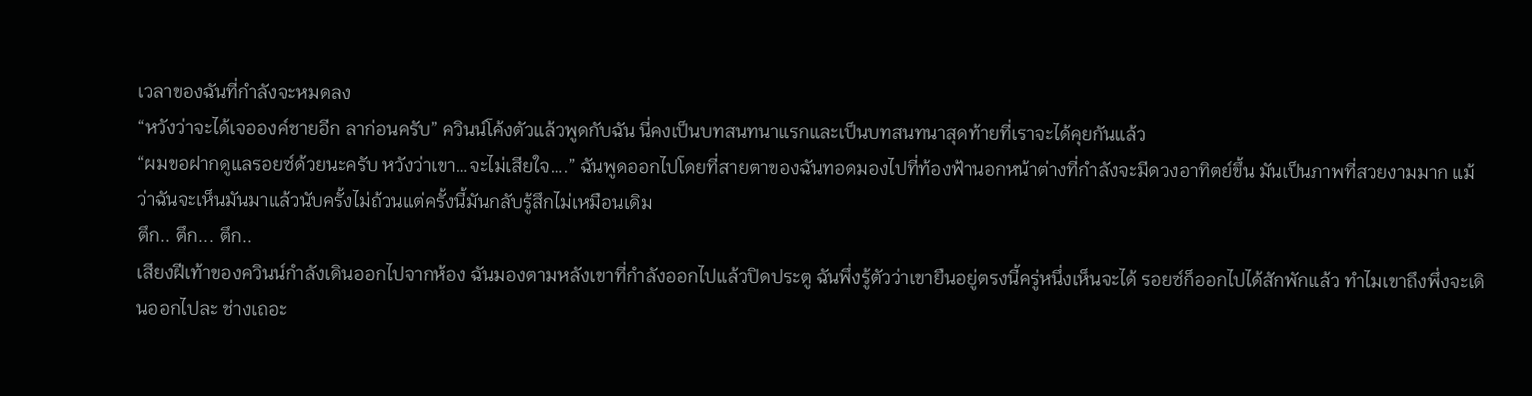เวลาของฉันที่กำลังจะหมดลง
“หวังว่าจะได้เจอองค์ชายอีก ลาก่อนครับ” ควินน์โค้งตัวแล้วพูดกับฉัน นี่คงเป็นบทสนทนาแรกและเป็นบทสนทนาสุดท้ายที่เราจะได้คุยกันแล้ว
“ผมขอฝากดูแลรอยซ์ด้วยนะครับ หวังว่าเขา…จะไม่เสียใจ….” ฉันพูดออกไปโดยที่สายตาของฉันทอดมองไปที่ท้องฟ้านอกหน้าต่างที่กำลังจะมีดวงอาทิตย์ขึ้น มันเป็นภาพที่สวยงามมาก แม้ว่าฉันจะเห็นมันมาแล้วนับครั้งไม่ถ้วนแต่ครั้งนี้มันกลับรู้สึกไม่เหมือนเดิม
ตึก.. ตึก... ตึก..
เสียงฝีเท้าของควินน์กำลังเดินออกไปจากห้อง ฉันมองตามหลังเขาที่กำลังออกไปแล้วปิดประตู ฉันพึ่งรู้ตัวว่าเขายืนอยู่ตรงนี้ครู่หนึ่งเห็นจะได้ รอยซ์ก็ออกไปได้สักพักแล้ว ทำไมเขาถึงพึ่งจะเดินออกไปละ ช่างเถอะ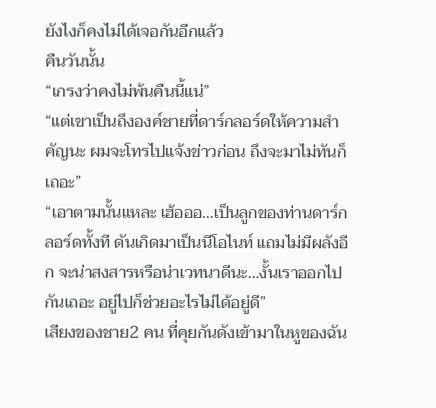ยังไงก็คงไม่ได้เจอกันอีกแล้ว
คืนวันนั้น
“เกรงว่าคงไม่พ้นคืนนี้แน่”
“แต่เขาเป็นถึงองค์ชายที่ดาร์กลอร์ดให้ความสำคัญนะ ผมจะโทรไปแจ้งข่าวก่อน ถึงจะมาไม่ทันก็เถอะ”
“เอาตามนั้นแหละ เฮ้อออ…เป็นลูกของท่านดาร์กลอร์ดทั้งที ดันเกิดมาเป็นนีโอไนท์ แถมไม่มีผลังอีก จะน่าสงสารหรือน่าเวทนาดีนะ…งั้นเราออกไปกันเถอะ อยู่ไปก็ช่วยอะไรไม่ได้อยู่ดี”
เสียงของชาย2 คน ที่คุยกันดังเข้ามาในหูของฉัน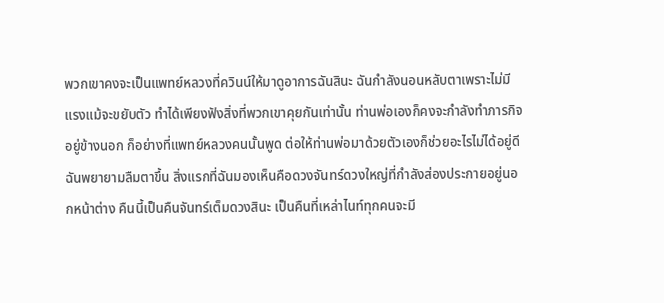พวกเขาคงจะเป็นแพทย์หลวงที่ควินน์ให้มาดูอาการฉันสินะ ฉันกำลังนอนหลับตาเพราะไม่มีแรงแม้จะขยับตัว ทำได้เพียงฟังสิ่งที่พวกเขาคุยกันเท่านั้น ท่านพ่อเองก็คงจะกำลังทำภารกิจอยู่ข้างนอก ก็อย่างที่แพทย์หลวงคนนั้นพูด ต่อให้ท่านพ่อมาด้วยตัวเองก็ช่วยอะไรไม่ได้อยู่ดี
ฉันพยายามลืมตาขึ้น สิ่งแรกที่ฉันมองเห็นคือดวงจันทร์ดวงใหญ่ที่กำลังส่องประกายอยู่นอกหน้าต่าง คืนนี้เป็นคืนจันทร์เต็มดวงสินะ เป็นคืนที่เหล่าไนท์ทุกคนจะมี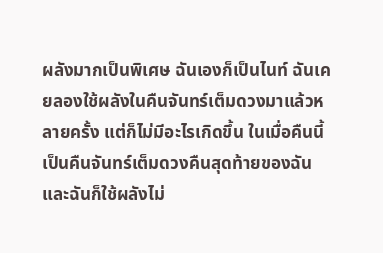ผลังมากเป็นพิเศษ ฉันเองก็เป็นไนท์ ฉันเคยลองใช้ผลังในคืนจันทร์เต็มดวงมาแล้วหลายครั้ง แต่ก็ไม่มีอะไรเกิดขึ้น ในเมื่อคืนนี้เป็นคืนจันทร์เต็มดวงคืนสุดท้ายของฉัน และฉันก็ใช้ผลังไม่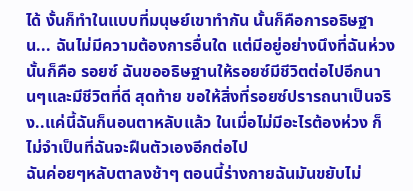ได้ งั้นก็ทำในแบบที่มนุษย์เขาทำกัน นั้นก็คือการอธิษฐาน... ฉันไม่มีความต้องการอื่นใด แต่มีอยู่อย่างนึงที่ฉันห่วง นั้นก็คือ รอยซ์ ฉันขออธิษฐานให้รอยซ์มีชีวิตต่อไปอีกนานๆและมีชีวิตที่ดี สุดท้าย ขอให้สิ่งที่รอยซ์ปรารถนาเป็นจริง..แค่นี้ฉันก็นอนตาหลับแล้ว ในเมื่อไม่มีอะไรต้องห่วง ก็ไม่จำเป็นที่ฉันจะฝืนตัวเองอีกต่อไป
ฉันค่อยๆหลับตาลงช้าๆ ตอนนี้ร่างกายฉันมันขยับไม่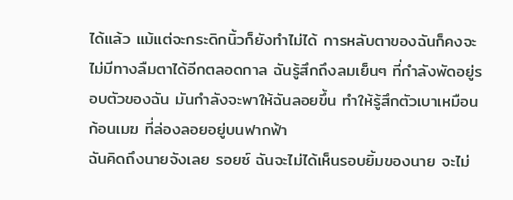ได้แล้ว แม้แต่จะกระดิกนิ้วก็ยังทำไม่ได้ การหลับตาของฉันก็คงจะไม่มีทางลืมตาได้อีกตลอดกาล ฉันรู้สึกถึงลมเย็นๆ ที่กำลังพัดอยู่รอบตัวของฉัน มันกำลังจะพาให้ฉันลอยขึ้น ทำให้รู้สึกตัวเบาเหมือนก้อนเมฆ ที่ล่องลอยอยู่บนฟากฟ้า
ฉันคิดถึงนายจังเลย รอยซ์ ฉันจะไม่ได้เห็นรอบยิ้มของนาย จะไม่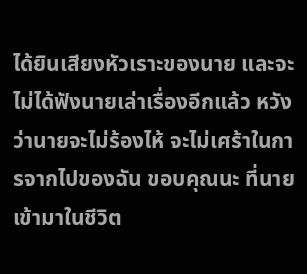ได้ยินเสียงหัวเราะของนาย และจะไม่ได้ฟังนายเล่าเรื่องอีกแล้ว หวังว่านายจะไม่ร้องไห้ จะไม่เศร้าในการจากไปของฉัน ขอบคุณนะ ที่นายเข้ามาในชีวิต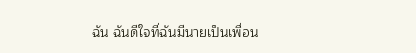ฉัน ฉันดีใจที่ฉันมีนายเป็นเพื่อน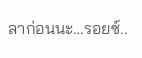ลาก่อนนะ…รอยซ์..